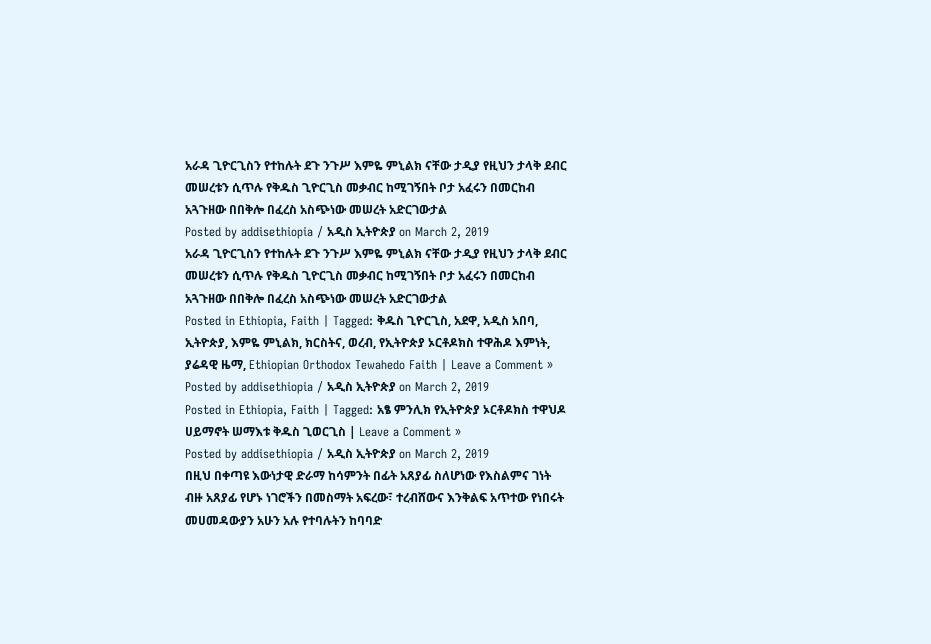አራዳ ጊዮርጊስን የተከሉት ደጉ ንጉሥ እምዬ ምኒልክ ናቸው ታዲያ የዚህን ታላቅ ደብር መሠረቱን ሲጥሉ የቅዱስ ጊዮርጊስ መቃብር ከሚገኝበት ቦታ አፈሩን በመርከብ አጓጉዘው በበቅሎ በፈረስ አስጭነው መሠረት አድርገውታል
Posted by addisethiopia / አዲስ ኢትዮጵያ on March 2, 2019
አራዳ ጊዮርጊስን የተከሉት ደጉ ንጉሥ እምዬ ምኒልክ ናቸው ታዲያ የዚህን ታላቅ ደብር መሠረቱን ሲጥሉ የቅዱስ ጊዮርጊስ መቃብር ከሚገኝበት ቦታ አፈሩን በመርከብ አጓጉዘው በበቅሎ በፈረስ አስጭነው መሠረት አድርገውታል
Posted in Ethiopia, Faith | Tagged: ቅዱስ ጊዮርጊስ, አደዋ, አዲስ አበባ, ኢትዮጵያ, እምዬ ምኒልክ, ክርስትና, ወረብ, የኢትዮጵያ ኦርቶዶክስ ተዋሕዶ እምነት, ያሬዳዊ ዜማ, Ethiopian Orthodox Tewahedo Faith | Leave a Comment »
Posted by addisethiopia / አዲስ ኢትዮጵያ on March 2, 2019
Posted in Ethiopia, Faith | Tagged: አፄ ምንሊክ የኢትዮጵያ ኦርቶዶክስ ተዋህዶ ሀይማኖት ሠማእቱ ቅዱስ ጊወርጊስ | Leave a Comment »
Posted by addisethiopia / አዲስ ኢትዮጵያ on March 2, 2019
በዚህ በቀጣዩ እውነታዊ ድራማ ከሳምንት በፊት አጸያፊ ስለሆነው የእስልምና ገነት ብዙ አጸያፊ የሆኑ ነገሮችን በመስማት አፍረው፣ ተረብሸውና እንቅልፍ አጥተው የነበሩት መሀመዳውያን አሁን አሉ የተባሉትን ከባባድ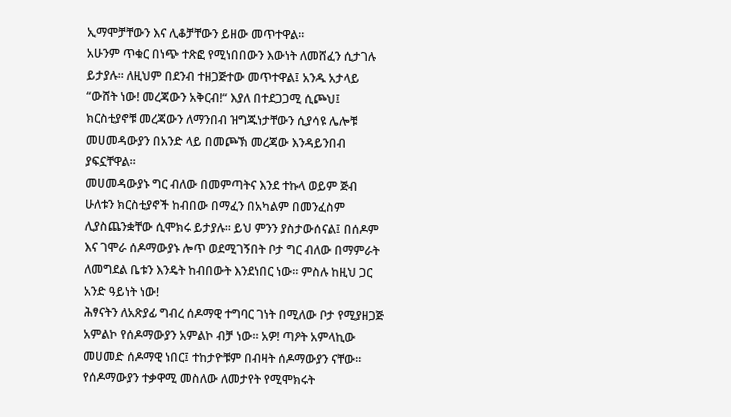ኢማሞቻቸውን እና ሊቆቻቸውን ይዘው መጥተዋል።
አሁንም ጥቁር በነጭ ተጽፎ የሚነበበውን እውነት ለመሸፈን ሲታገሉ ይታያሉ። ለዚህም በደንብ ተዘጋጅተው መጥተዋል፤ አንዱ አታላይ “ውሸት ነው! መረጃውን አቅርብ!“ እያለ በተደጋጋሚ ሲጮህ፤ ክርስቲያኖቹ መረጃውን ለማንበብ ዝግጁነታቸውን ሲያሳዩ ሌሎቹ መሀመዳውያን በአንድ ላይ በመጮኽ መረጃው እንዳይንበብ ያፍኗቸዋል።
መሀመዳውያኑ ግር ብለው በመምጣትና እንደ ተኩላ ወይም ጅብ ሁለቱን ክርስቲያኖች ከብበው በማፈን በአካልም በመንፈስም ሊያስጨንቋቸው ሲሞክሩ ይታያሉ። ይህ ምንን ያስታውሰናል፤ በሰዶም እና ገሞራ ሰዶማውያኑ ሎጥ ወደሚገኝበት ቦታ ግር ብለው በማምራት ለመግደል ቤቱን እንዴት ከብበውት እንደነበር ነው። ምስሉ ከዚህ ጋር አንድ ዓይነት ነው!
ሕፃናትን ለአጽያፊ ግብረ ሰዶማዊ ተግባር ገነት በሚለው ቦታ የሚያዘጋጅ አምልኮ የሰዶማውያን አምልኮ ብቻ ነው። አዎ! ጣዖት አምላኪው መሀመድ ሰዶማዊ ነበር፤ ተከታዮቹም በብዛት ሰዶማውያን ናቸው። የሰዶማውያን ተቃዋሚ መስለው ለመታየት የሚሞክሩት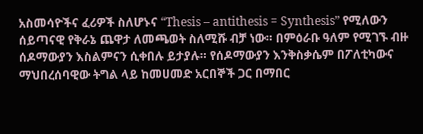አስመሳዮችና ፈሪዎች ስለሆኑና “Thesis – antithesis = Synthesis” የሚለውን ሰይጣናዊ የቅራኔ ጨዋታ ለመጫወት ስለሚሹ ብቻ ነው። በምዕራቡ ዓለም የሚገኙ ብዙ ሰዶማውያን እስልምናን ሲቀበሉ ይታያሉ። የሰዶማውያን እንቅስቃሴም በፖለቲካውና ማህበረሰባዊው ትግል ላይ ከመሀመድ አርበኞች ጋር በማበር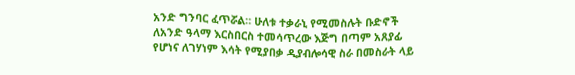አንድ ግንባር ፈጥሯል። ሁለቱ ተቃራኒ የሚመስሉት ቡድኖች ለአንድ ዓላማ እርስበርስ ተመሳጥረው እጅግ በጣም አጸያፊ የሆነና ለገሃነም እሳት የሚያበቃ ዲያብሎሳዊ ስራ በመስራት ላይ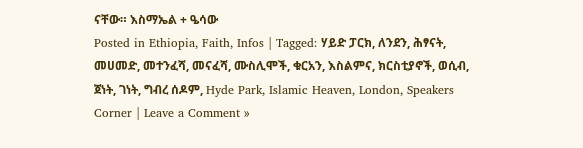ናቸው። እስማኤል + ዔሳው
Posted in Ethiopia, Faith, Infos | Tagged: ሃይድ ፓርክ, ለንደን, ሕፃናት, መሀመድ, መተንፈሻ, መናፈሻ, ሙስሊሞች, ቁርአን, እስልምና, ክርስቲያኖች, ወሲብ, ጀነት, ገነት, ግብረ ሰዶም, Hyde Park, Islamic Heaven, London, Speakers Corner | Leave a Comment »